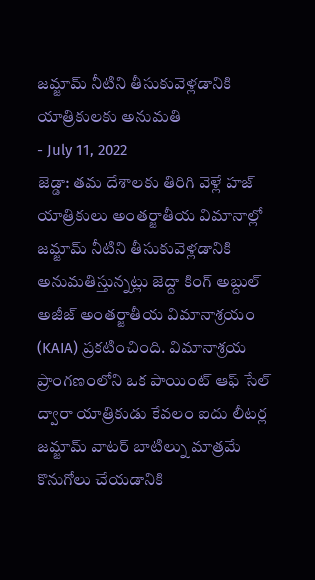జమ్జామ్ నీటిని తీసుకువెళ్లడానికి యాత్రికులకు అనుమతి
- July 11, 2022
జెడ్డా: తమ దేశాలకు తిరిగి వెళ్లే హజ్ యాత్రికులు అంతర్జాతీయ విమానాల్లో జమ్జామ్ నీటిని తీసుకువెళ్లడానికి అనుమతిస్తున్నట్లు జెద్దా కింగ్ అబ్దుల్ అజీజ్ అంతర్జాతీయ విమానాశ్రయం (KAIA) ప్రకటించింది. విమానాశ్రయ ప్రాంగణంలోని ఒక పాయింట్ ఆఫ్ సేల్ ద్వారా యాత్రికుడు కేవలం ఐదు లీటర్ల జమ్జామ్ వాటర్ బాటిల్ను మాత్రమే కొనుగోలు చేయడానికి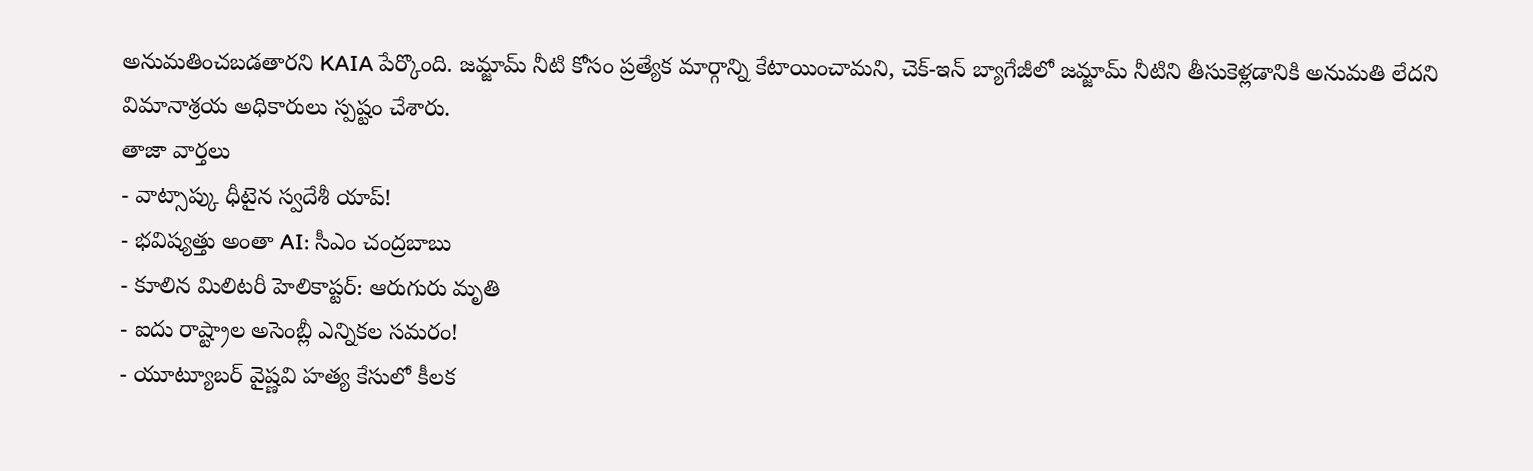అనుమతించబడతారని KAIA పేర్కొంది. జమ్జామ్ నీటి కోసం ప్రత్యేక మార్గాన్ని కేటాయించామని, చెక్-ఇన్ బ్యాగేజీలో జమ్జామ్ నీటిని తీసుకెళ్లడానికి అనుమతి లేదని విమానాశ్రయ అధికారులు స్పష్టం చేశారు.
తాజా వార్తలు
- వాట్సాప్కు ధీటైన స్వదేశీ యాప్!
- భవిష్యత్తు అంతా AI: సీఎం చంద్రబాబు
- కూలిన మిలిటరీ హెలికాప్టర్: ఆరుగురు మృతి
- ఐదు రాష్ట్రాల అసెంబ్లీ ఎన్నికల సమరం!
- యూట్యూబర్ వైష్ణవి హత్య కేసులో కీలక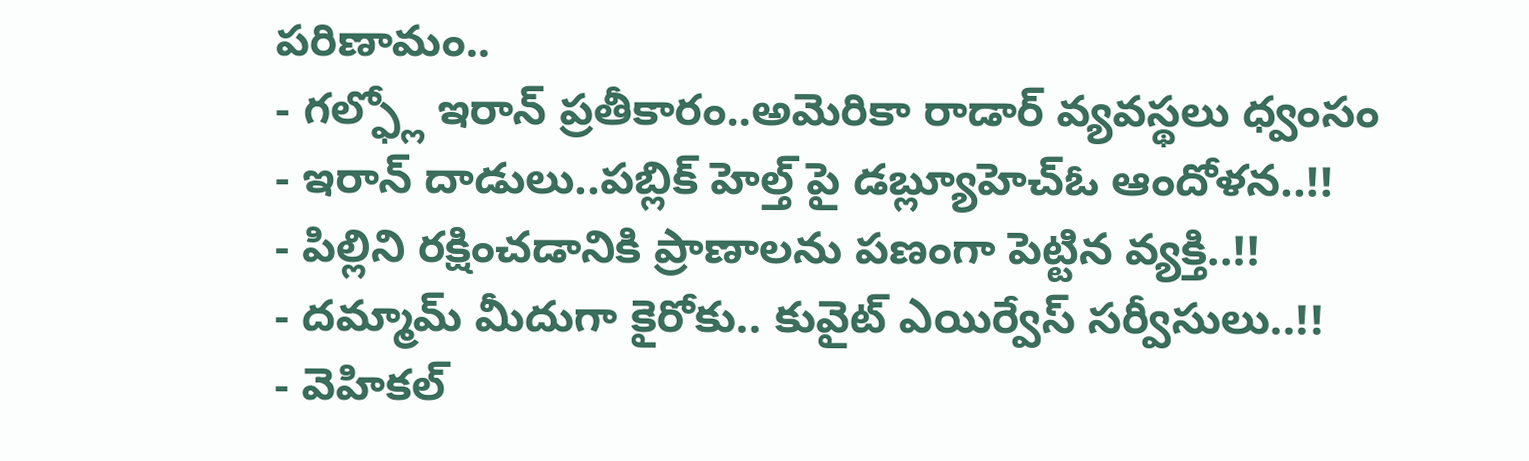పరిణామం..
- గల్ఫ్లో ఇరాన్ ప్రతీకారం..అమెరికా రాడార్ వ్యవస్థలు ధ్వంసం
- ఇరాన్ దాడులు..పబ్లిక్ హెల్త్ పై డబ్ల్యూహెచ్ఓ ఆందోళన..!!
- పిల్లిని రక్షించడానికి ప్రాణాలను పణంగా పెట్టిన వ్యక్తి..!!
- దమ్మామ్ మీదుగా కైరోకు.. కువైట్ ఎయిర్వేస్ సర్వీసులు..!!
- వెహికల్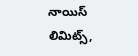నాయిస్ లిమిట్స్,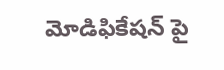మోడిఫికేషన్ పై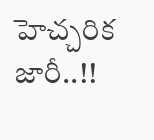హెచ్చరిక జారీ..!!